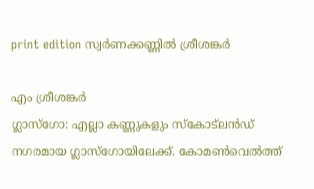print edition സ്വർണക്കണ്ണിൽ ശ്രീശങ്കർ

എം ശ്രീശങ്കർ
ഗ്ലാസ്ഗോ: എല്ലാ കണ്ണുകളും സ്കോട്ലൻഡ് നഗരമായ ഗ്ലാസ്ഗോയിലേക്ക്. കോമൺവെൽത്ത്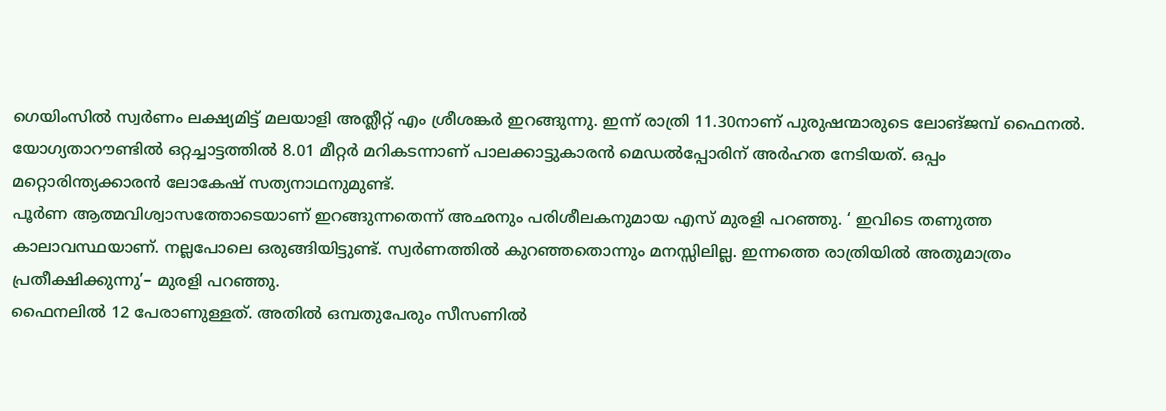ഗെയിംസിൽ സ്വർണം ലക്ഷ്യമിട്ട് മലയാളി അത്ലീറ്റ് എം ശ്രീശങ്കർ ഇറങ്ങുന്നു. ഇന്ന് രാത്രി 11.30നാണ് പുരുഷന്മാരുടെ ലോങ്ജമ്പ് ഫൈനൽ. യോഗ്യതാറൗണ്ടിൽ ഒറ്റച്ചാട്ടത്തിൽ 8.01 മീറ്റർ മറികടന്നാണ് പാലക്കാട്ടുകാരൻ മെഡൽപ്പോരിന് അർഹത നേടിയത്. ഒപ്പം മറ്റൊരിന്ത്യക്കാരൻ ലോകേഷ് സത്യനാഥനുമുണ്ട്.
പൂർണ ആത്മവിശ്വാസത്തോടെയാണ് ഇറങ്ങുന്നതെന്ന് അഛനും പരിശീലകനുമായ എസ് മുരളി പറഞ്ഞു. ‘ ഇവിടെ തണുത്ത കാലാവസ്ഥയാണ്. നല്ലപോലെ ഒരുങ്ങിയിട്ടുണ്ട്. സ്വർണത്തിൽ കുറഞ്ഞതൊന്നും മനസ്സിലില്ല. ഇന്നത്തെ രാത്രിയിൽ അതുമാത്രം പ്രതീക്ഷിക്കുന്നു’– മുരളി പറഞ്ഞു.
ഫൈനലിൽ 12 പേരാണുള്ളത്. അതിൽ ഒമ്പതുപേരും സീസണിൽ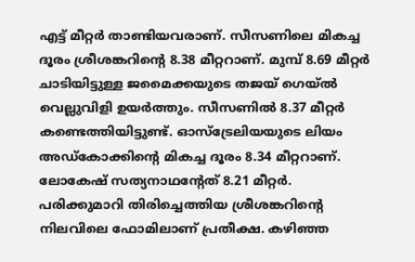എട്ട് മീറ്റർ താണ്ടിയവരാണ്. സീസണിലെ മികച്ച ദൂരം ശ്രീശങ്കറിന്റെ 8.38 മീറ്ററാണ്. മുമ്പ് 8.69 മീറ്റർ ചാടിയിട്ടുള്ള ജമൈക്കയുടെ തജയ് ഗെയ്ൽ വെല്ലുവിളി ഉയർത്തും. സീസണിൽ 8.37 മീറ്റർ കണ്ടെത്തിയിട്ടുണ്ട്. ഓസ്ട്രേലിയയുടെ ലിയം അഡ്കോക്കിന്റെ മികച്ച ദൂരം 8.34 മീറ്ററാണ്. ലോകേഷ് സത്യനാഥന്റേത് 8.21 മീറ്റർ.
പരിക്കുമാറി തിരിച്ചെത്തിയ ശ്രീശങ്കറിന്റെ നിലവിലെ ഫോമിലാണ് പ്രതീക്ഷ. കഴിഞ്ഞ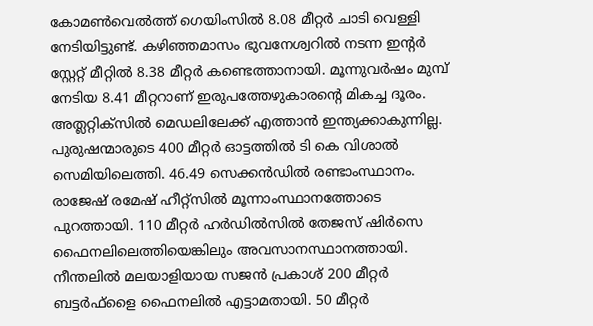കോമൺവെൽത്ത് ഗെയിംസിൽ 8.08 മീറ്റർ ചാടി വെള്ളി നേടിയിട്ടുണ്ട്. കഴിഞ്ഞമാസം ഭുവനേശ്വറിൽ നടന്ന ഇന്റർ സ്റ്റേറ്റ് മീറ്റിൽ 8.38 മീറ്റർ കണ്ടെത്താനായി. മൂന്നുവർഷം മുമ്പ് നേടിയ 8.41 മീറ്ററാണ് ഇരുപത്തേഴുകാരന്റെ മികച്ച ദൂരം.
അത്ലറ്റിക്സിൽ മെഡലിലേക്ക് എത്താൻ ഇന്ത്യക്കാകുന്നില്ല. പുരുഷന്മാരുടെ 400 മീറ്റർ ഓട്ടത്തിൽ ടി കെ വിശാൽ സെമിയിലെത്തി. 46.49 സെക്കൻഡിൽ രണ്ടാംസ്ഥാനം. രാജേഷ് രമേഷ് ഹീറ്റ്സിൽ മൂന്നാംസ്ഥാനത്തോടെ പുറത്തായി. 110 മീറ്റർ ഹർഡിൽസിൽ തേജസ് ഷിർസെ ഫൈനലിലെത്തിയെങ്കിലും അവസാനസ്ഥാനത്തായി.
നീന്തലിൽ മലയാളിയായ സജൻ പ്രകാശ് 200 മീറ്റർ ബട്ടർഫ്ളൈ ഫൈനലിൽ എട്ടാമതായി. 50 മീറ്റർ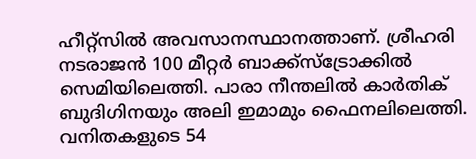ഹീറ്റ്സിൽ അവസാനസ്ഥാനത്താണ്. ശ്രീഹരി നടരാജൻ 100 മീറ്റർ ബാക്ക്സ്ട്രോക്കിൽ സെമിയിലെത്തി. പാരാ നീന്തലിൽ കാർതിക് ബുദിഗിനയും അലി ഇമാമും ഫൈനലിലെത്തി.
വനിതകളുടെ 54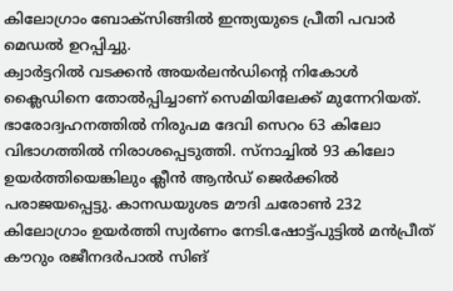കിലോഗ്രാം ബോക്സിങ്ങിൽ ഇന്ത്യയുടെ പ്രീതി പവാർ മെഡൽ ഉറപ്പിച്ചു.
ക്വാർട്ടറിൽ വടക്കൻ അയർലൻഡിന്റെ നികോൾ ക്ലൈഡിനെ തോൽപ്പിച്ചാണ് സെമിയിലേക്ക് മുന്നേറിയത്. ഭാരോദ്വഹനത്തിൽ നിരുപമ ദേവി സെറം 63 കിലോ വിഭാഗത്തിൽ നിരാശപ്പെടുത്തി. സ്നാച്ചിൽ 93 കിലോ ഉയർത്തിയെങ്കിലും ക്ലീൻ ആൻഡ് ജെർക്കിൽ പരാജയപ്പെട്ടു. കാനഡയുശട മൗദി ചരോൺ 232 കിലോഗ്രാം ഉയർത്തി സ്വർണം നേടി.ഷോട്ട്പുട്ടിൽ മൻപ്രീത് കൗറും രജീനദർപാൽ സിങ്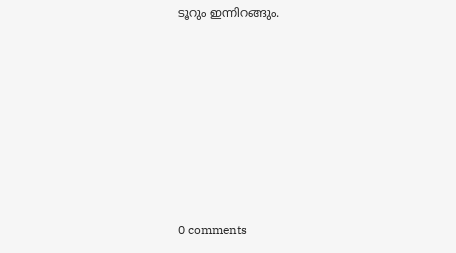ടൂറും ഇന്നിറങ്ങും.










0 comments